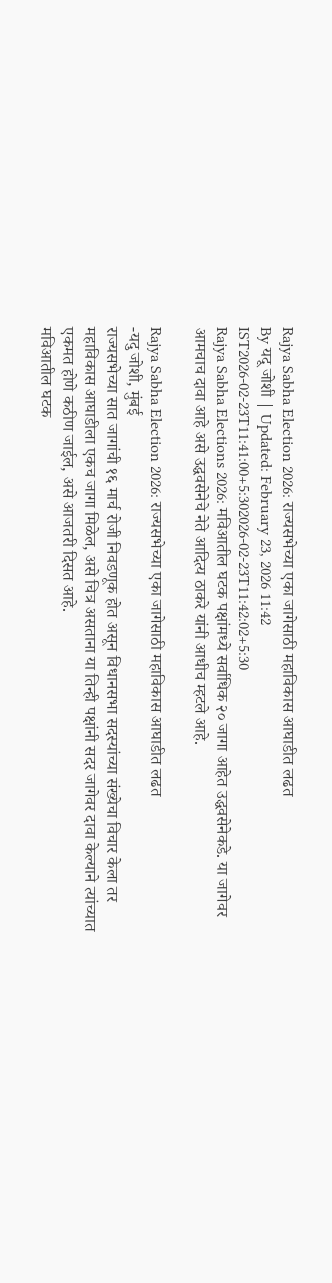Rajya Sabha Election 2026: राज्यसभेच्या एका जागेसाठी महाविकास आघाडीत लढत
By यदू जोशी | Updated: February 23, 2026 11:42 IST2026-02-23T11:41:00+5:302026-02-23T11:42:02+5:30
Rajya Sabha Elections 2026: मविआतील घटक पक्षांमध्ये सर्वाधिक २० जागा आहेत उद्धवसेनेकडे. या जागेवर आमचाच दावा आहे असे उद्धवसेनेचे नेते आदित्य ठाकरे यांनी आधीच म्हटले आहे.

Rajya Sabha Election 2026: राज्यसभेच्या एका जागेसाठी महाविकास आघाडीत लढत
-यदु जोशी, मुंबई
राज्यसभेच्या सात जागांची १६ मार्च रोजी निवडणूक होत असून विधानसभा सदस्यांच्या संख्येचा विचार केला तर महाविकास आघाडीला एकच जागा मिळेल, असे चित्र असताना या तिन्ही पक्षांनी सदर जागेवर दावा केल्याने त्यांच्यात एकमत होणे कठीण जाईल, असे आजतरी दिसत आहे.
मविआतील घटक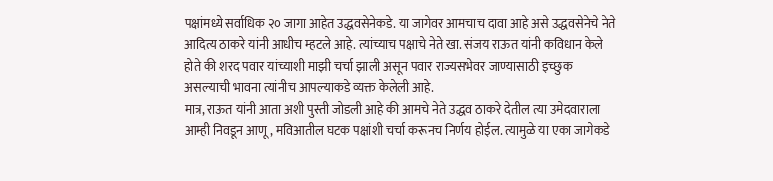पक्षांमध्ये सर्वाधिक २० जागा आहेत उद्धवसेनेकडे. या जागेवर आमचाच दावा आहे असे उद्धवसेनेचे नेते आदित्य ठाकरे यांनी आधीच म्हटले आहे. त्यांच्याच पक्षाचे नेते खा. संजय राऊत यांनी कविधान केले होते की शरद पवार यांच्याशी माझी चर्चा झाली असून पवार राज्यसभेवर जाण्यासाठी इच्छुक असल्याची भावना त्यांनीच आपल्याकडे व्यक्त केलेली आहे.
मात्र, राऊत यांनी आता अशी पुस्ती जोडली आहे की आमचे नेते उद्धव ठाकरे देतील त्या उमेदवाराला आम्ही निवडून आणू, मविआतील घटक पक्षांशी चर्चा करूनच निर्णय होईल. त्यामुळे या एका जागेकडे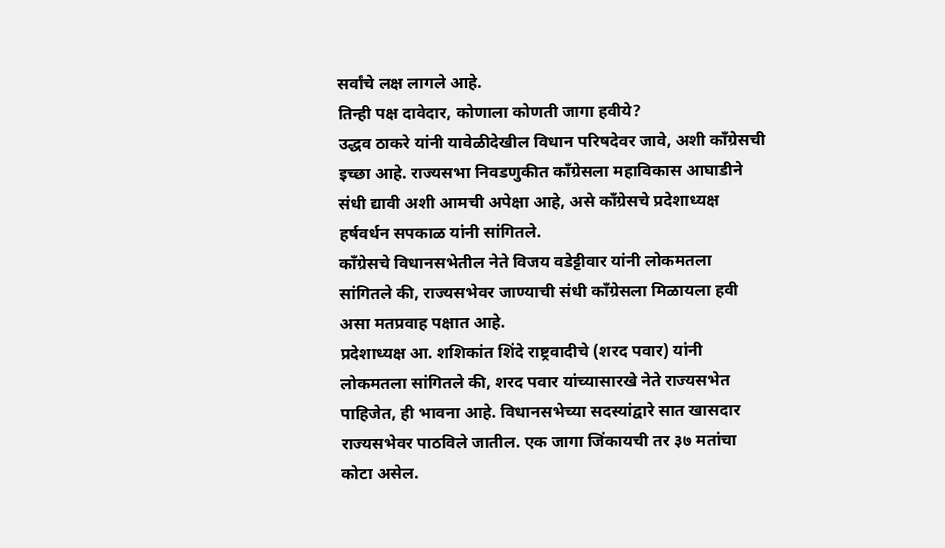सर्वांचे लक्ष लागले आहे.
तिन्ही पक्ष दावेदार, कोणाला कोणती जागा हवीये?
उद्धव ठाकरे यांनी यावेळीदेखील विधान परिषदेवर जावे, अशी काँग्रेसची इच्छा आहे. राज्यसभा निवडणुकीत काँग्रेसला महाविकास आघाडीने संधी द्यावी अशी आमची अपेक्षा आहे, असे काँग्रेसचे प्रदेशाध्यक्ष हर्षवर्धन सपकाळ यांनी सांगितले.
काँग्रेसचे विधानसभेतील नेते विजय वडेट्टीवार यांनी लोकमतला सांगितले की, राज्यसभेवर जाण्याची संधी काँग्रेसला मिळायला हवी असा मतप्रवाह पक्षात आहे.
प्रदेशाध्यक्ष आ. शशिकांत शिंदे राष्ट्रवादीचे (शरद पवार) यांनी लोकमतला सांगितले की, शरद पवार यांच्यासारखे नेते राज्यसभेत पाहिजेत, ही भावना आहे. विधानसभेच्या सदस्यांद्वारे सात खासदार राज्यसभेवर पाठविले जातील. एक जागा जिंकायची तर ३७ मतांचा कोटा असेल.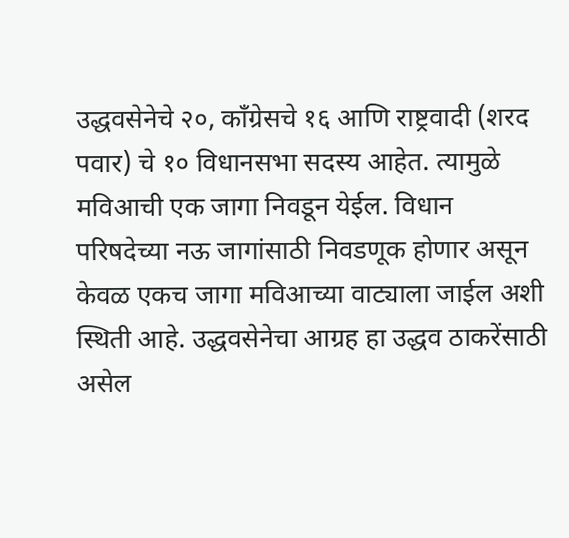उद्धवसेनेचे २०, काँग्रेसचे १६ आणि राष्ट्रवादी (शरद पवार) चे १० विधानसभा सदस्य आहेत. त्यामुळे मविआची एक जागा निवडून येईल. विधान परिषदेच्या नऊ जागांसाठी निवडणूक होणार असून केवळ एकच जागा मविआच्या वाट्याला जाईल अशी स्थिती आहे. उद्धवसेनेचा आग्रह हा उद्धव ठाकरेंसाठी असेल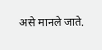असे मानले जाते.